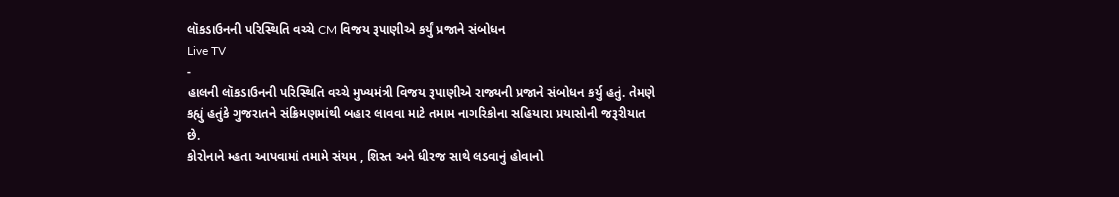લૉકડાઉનની પરિસ્થિતિ વચ્ચે CM વિજય રૂપાણીએ કર્યું પ્રજાને સંબોધન
Live TV
-
હાલની લૉકડાઉનની પરિસ્થિતિ વચ્ચે મુખ્યમંત્રી વિજય રૂપાણીએ રાજ્યની પ્રજાને સંબોધન કર્યુ હતું. તેમણે કહ્યું હતુંકે ગુજરાતને સંક્રિમણમાંથી બહાર લાવવા માટે તમામ નાગરિકોના સહિયારા પ્રયાસોની જરૂરીયાત છે.
કોરોનાને મ્હતા આપવામાં તમામે સંયમ , શિસ્ત અને ધીરજ સાથે લડવાનું હોવાનો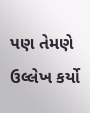પણ તેમણે ઉલ્લેખ કર્યો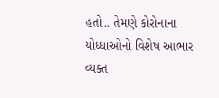હતો.. તેમણે કોરોનાના યોધ્ધાઓનો વિશેષ આભાર વ્યક્ત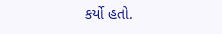કર્યો હતો.